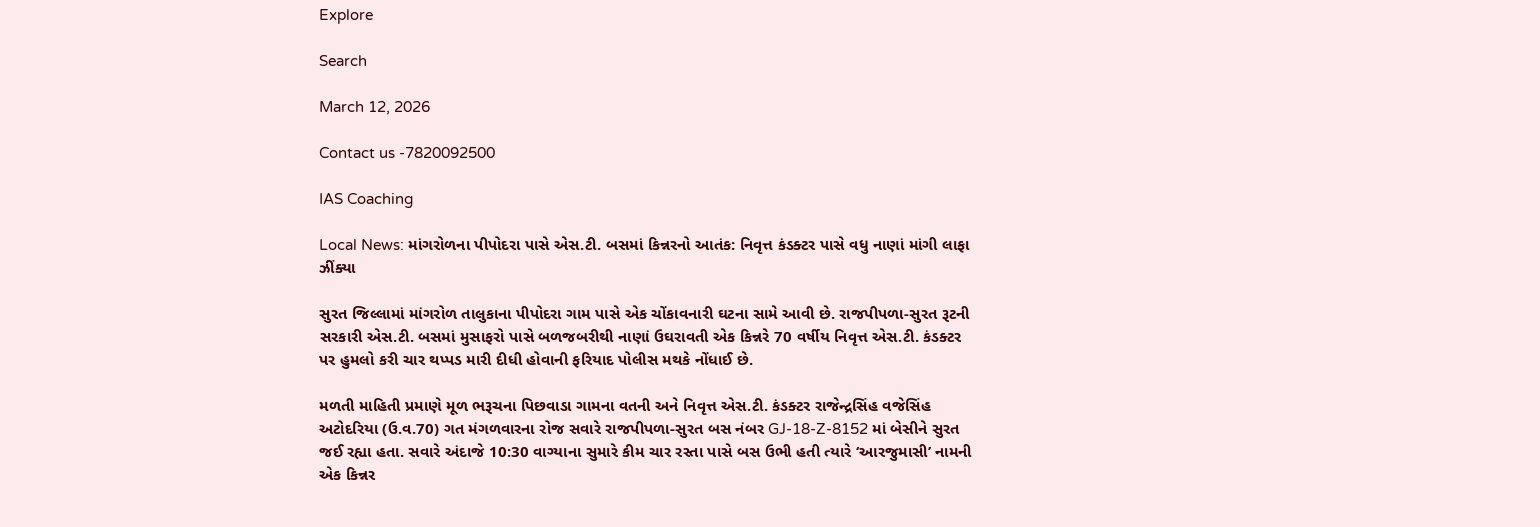Explore

Search

March 12, 2026

Contact us -7820092500

IAS Coaching

Local News: માંગરોળના પીપોદરા પાસે એસ.ટી. બસમાં કિન્નરનો આતંક: નિવૃત્ત કંડક્ટર પાસે વધુ નાણાં માંગી લાફા ઝીંક્યા

સુરત જિલ્લામાં માંગરોળ તાલુકાના પીપોદરા ગામ પાસે એક ચોંકાવનારી ઘટના સામે આવી છે. રાજપીપળા-સુરત રૂટની સરકારી એસ.ટી. બસમાં મુસાફરો પાસે બળજબરીથી નાણાં ઉઘરાવતી એક કિન્નરે 70 વર્ષીય નિવૃત્ત એસ.ટી. કંડક્ટર પર હુમલો કરી ચાર થપ્પડ મારી દીધી હોવાની ફરિયાદ પોલીસ મથકે નોંધાઈ છે.

મળતી માહિતી પ્રમાણે મૂળ ભરૂચના પિછવાડા ગામના વતની અને નિવૃત્ત એસ.ટી. કંડક્ટર રાજેન્દ્રસિંહ વજેસિંહ અટોદરિયા (ઉ.વ.70) ગત મંગળવારના રોજ સવારે રાજપીપળા-સુરત બસ નંબર GJ-18-Z-8152 માં બેસીને સુરત જઈ રહ્યા હતા. સવારે અંદાજે 10:30 વાગ્યાના સુમારે કીમ ચાર રસ્તા પાસે બસ ઉભી હતી ત્યારે ‘આરજુમાસી’ નામની એક કિન્નર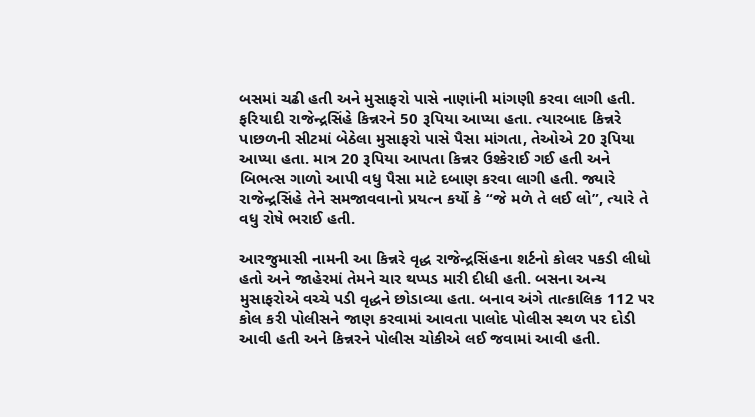બસમાં ચઢી હતી અને મુસાફરો પાસે નાણાંની માંગણી કરવા લાગી હતી. ફરિયાદી રાજેન્દ્રસિંહે કિન્નરને 50 રૂપિયા આપ્યા હતા. ત્યારબાદ કિન્નરે પાછળની સીટમાં બેઠેલા મુસાફરો પાસે પૈસા માંગતા, તેઓએ 20 રૂપિયા આપ્યા હતા. માત્ર 20 રૂપિયા આપતા કિન્નર ઉશ્કેરાઈ ગઈ હતી અને બિભત્સ ગાળો આપી વધુ પૈસા માટે દબાણ કરવા લાગી હતી. જ્યારે રાજેન્દ્રસિંહે તેને સમજાવવાનો પ્રયત્ન કર્યો કે “જે મળે તે લઈ લો”, ત્યારે તે વધુ રોષે ભરાઈ હતી.

આરજુમાસી નામની આ કિન્નરે વૃદ્ધ રાજેન્દ્રસિંહના શર્ટનો કોલર પકડી લીધો હતો અને જાહેરમાં તેમને ચાર થપ્પડ મારી દીધી હતી. બસના અન્ય મુસાફરોએ વચ્ચે પડી વૃદ્ધને છોડાવ્યા હતા. બનાવ અંગે તાત્કાલિક 112 પર કોલ કરી પોલીસને જાણ કરવામાં આવતા પાલોદ પોલીસ સ્થળ પર દોડી આવી હતી અને કિન્નરને પોલીસ ચોકીએ લઈ જવામાં આવી હતી.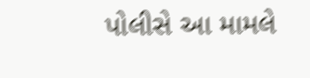પોલીસે આ મામલે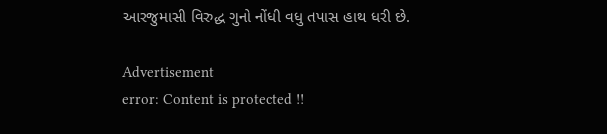આરજુમાસી વિરુદ્ધ ગુનો નોંધી વધુ તપાસ હાથ ધરી છે.

Advertisement
error: Content is protected !!